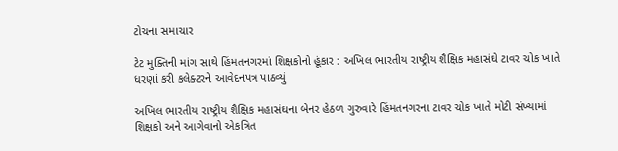ટોચના સમાચાર

ટેટ મુક્તિની માંગ સાથે હિંમતનગરમાં શિક્ષકોનો હૂંકાર : અખિલ ભારતીય રાષ્ટ્રીય શૈક્ષિક મહાસંઘે ટાવર ચોક ખાતે ધરણાં કરી કલેક્ટરને આવેદનપત્ર પાઠવ્યું

અખિલ ભારતીય રાષ્ટ્રીય શૈક્ષિક મહાસંઘના બેનર હેઠળ ગુરુવારે હિંમતનગરના ટાવર ચોક ખાતે મોટી સંખ્યામાં શિક્ષકો અને આગેવાનો એકત્રિત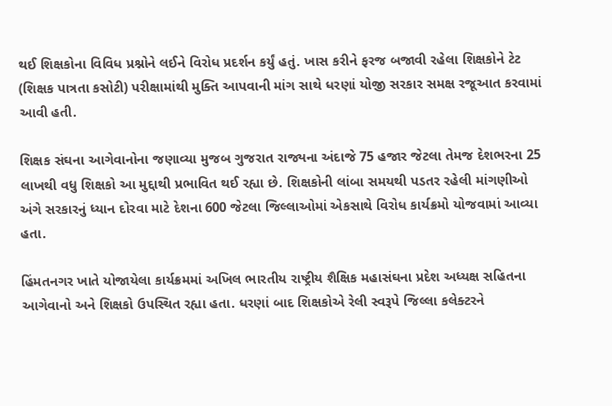થઈ શિક્ષકોના વિવિધ પ્રશ્નોને લઈને વિરોધ પ્રદર્શન કર્યું હતું. ખાસ કરીને ફરજ બજાવી રહેલા શિક્ષકોને ટેટ (શિક્ષક પાત્રતા કસોટી) પરીક્ષામાંથી મુક્તિ આપવાની માંગ સાથે ધરણાં યોજી સરકાર સમક્ષ રજૂઆત કરવામાં આવી હતી.

શિક્ષક સંઘના આગેવાનોના જણાવ્યા મુજબ ગુજરાત રાજ્યના અંદાજે 75 હજાર જેટલા તેમજ દેશભરના 25 લાખથી વધુ શિક્ષકો આ મુદ્દાથી પ્રભાવિત થઈ રહ્યા છે. શિક્ષકોની લાંબા સમયથી પડતર રહેલી માંગણીઓ અંગે સરકારનું ધ્યાન દોરવા માટે દેશના 600 જેટલા જિલ્લાઓમાં એકસાથે વિરોધ કાર્યક્રમો યોજવામાં આવ્યા હતા.

હિંમતનગર ખાતે યોજાયેલા કાર્યક્રમમાં અખિલ ભારતીય રાષ્ટ્રીય શૈક્ષિક મહાસંઘના પ્રદેશ અધ્યક્ષ સહિતના આગેવાનો અને શિક્ષકો ઉપસ્થિત રહ્યા હતા. ધરણાં બાદ શિક્ષકોએ રેલી સ્વરૂપે જિલ્લા કલેક્ટરને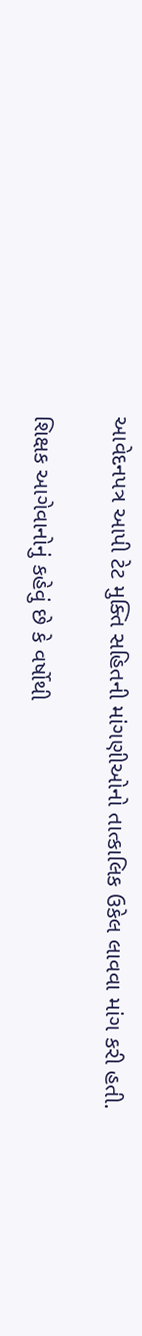આવેદનપત્ર આપી ટેટ મુક્તિ સહિતની માંગણીઓનો તાત્કાલિક ઉકેલ લાવવા માંગ કરી હતી.

શિક્ષક આગેવાનોનું કહેવું છે કે વર્ષોથી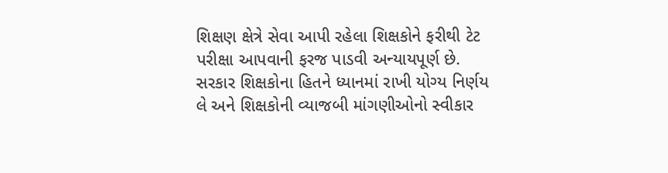શિક્ષણ ક્ષેત્રે સેવા આપી રહેલા શિક્ષકોને ફરીથી ટેટ પરીક્ષા આપવાની ફરજ પાડવી અન્યાયપૂર્ણ છે. સરકાર શિક્ષકોના હિતને ધ્યાનમાં રાખી યોગ્ય નિર્ણય લે અને શિક્ષકોની વ્યાજબી માંગણીઓનો સ્વીકાર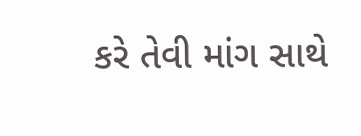કરે તેવી માંગ સાથે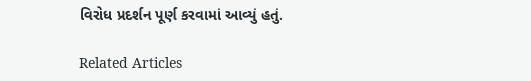વિરોધ પ્રદર્શન પૂર્ણ કરવામાં આવ્યું હતું.

Related Articles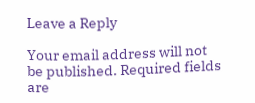Leave a Reply

Your email address will not be published. Required fields are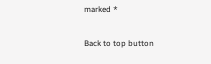marked *

Back to top button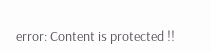error: Content is protected !!